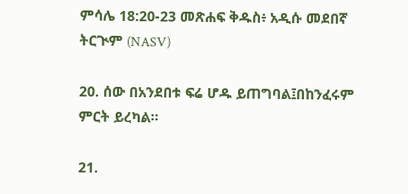ምሳሌ 18:20-23 መጽሐፍ ቅዱስ፥ አዲሱ መደበኛ ትርጒም (NASV)

20. ሰው በአንደበቱ ፍሬ ሆዱ ይጠግባል፤በከንፈሩም ምርት ይረካል።

21.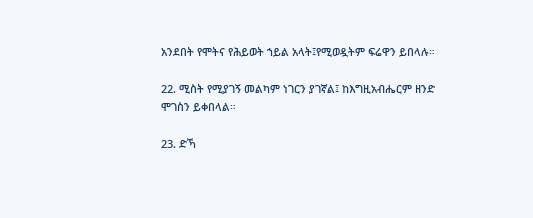አንደበት የሞትና የሕይወት ኀይል አላት፤የሚወዷትም ፍሬዋን ይበላሉ።

22. ሚስት የሚያገኝ መልካም ነገርን ያገኛል፤ ከእግዚአብሔርም ዘንድ ሞገስን ይቀበላል።

23. ድኻ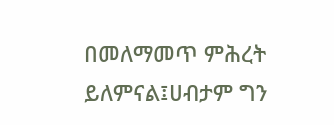በመለማመጥ ምሕረት ይለምናል፤ሀብታም ግን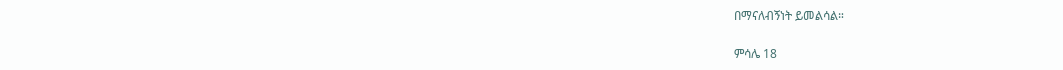በማናለብኝነት ይመልሳል።

ምሳሌ 18